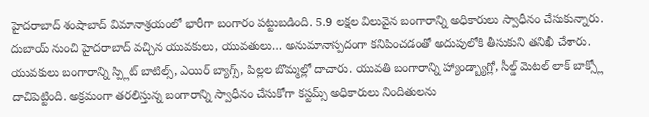హైదరాబాద్ శంషాబాద్ విమానాశ్రయంలో భారీగా బంగారం పట్టుబడింది. 5.9 లక్షల విలువైన బంగారాన్ని అధికారులు స్వాధీనం చేసుకున్నారు. దుబాయ్ నుంచి హైదరాబాద్ వచ్చిన యువకులు, యువతులు… అనుమానాస్పదంగా కనిపించడంతో అదుపులోకి తీసుకుని తనిఖీ చేశారు. యువకులు బంగారాన్ని స్ప్లిట్ బాటిల్స్, ఎయిర్ బ్యాగ్స్, పిల్లల బొమ్మల్లో దాచారు. యువతి బంగారాన్ని హ్యాండ్బ్యాగ్లో, సీల్డ్ మెటల్ లాక్ బాక్స్లో దాచిపెట్టింది. అక్రమంగా తరలిస్తున్న బంగారాన్ని స్వాధీనం చేసుకోగా కస్టమ్స్ అధికారులు నిందితులను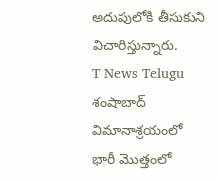అదుపులోకి తీసుకుని విచారిస్తున్నారు.
T News Telugu శంషాబాద్ విమానాశ్రయంలో భారీ మొత్తంలో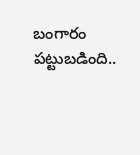బంగారం పట్టుబడింది..